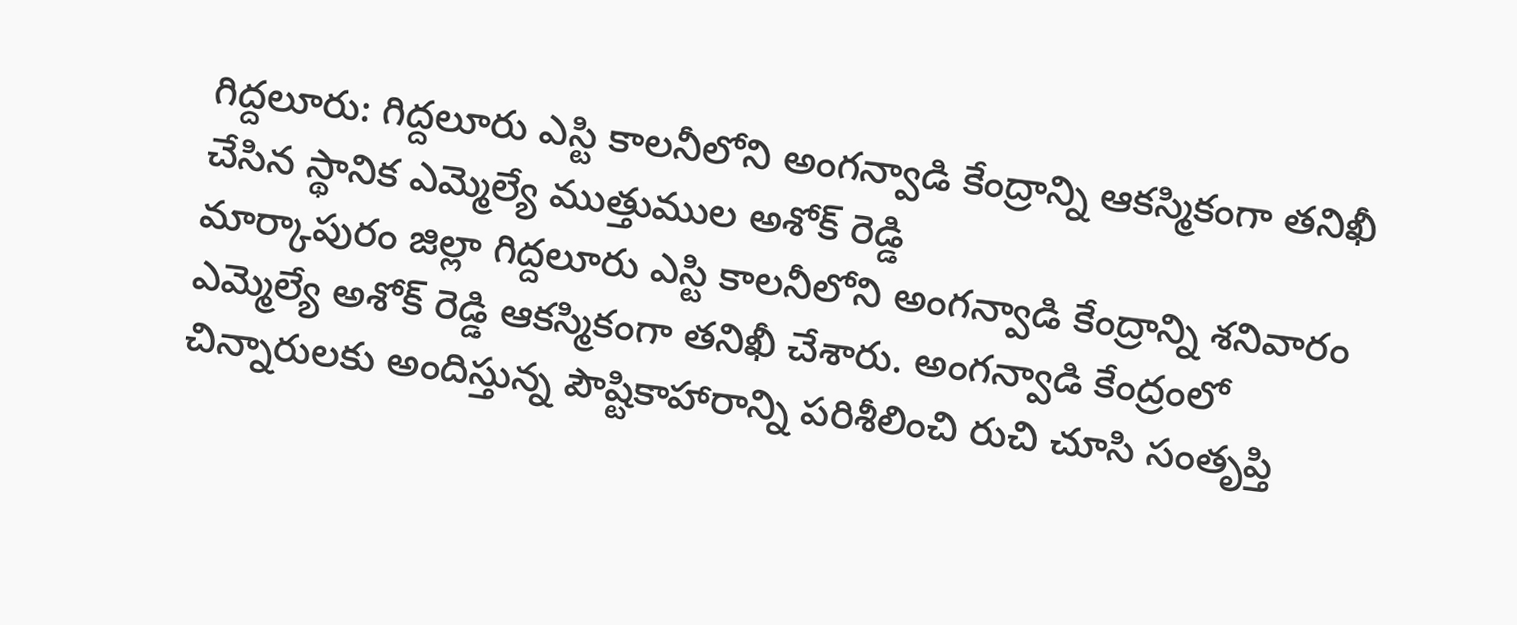గిద్దలూరు: గిద్దలూరు ఎస్టి కాలనీలోని అంగన్వాడి కేంద్రాన్ని ఆకస్మికంగా తనిఖీ చేసిన స్థానిక ఎమ్మెల్యే ముత్తుముల అశోక్ రెడ్డి
మార్కాపురం జిల్లా గిద్దలూరు ఎస్టి కాలనీలోని అంగన్వాడి కేంద్రాన్ని శనివారం ఎమ్మెల్యే అశోక్ రెడ్డి ఆకస్మికంగా తనిఖీ చేశారు. అంగన్వాడి కేంద్రంలో చిన్నారులకు అందిస్తున్న పౌష్టికాహారాన్ని పరిశీలించి రుచి చూసి సంతృప్తి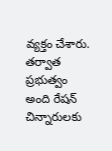వ్యక్తం చేశారు. తర్వాత ప్రభుత్వం అంది రేషన్ చిన్నారులకు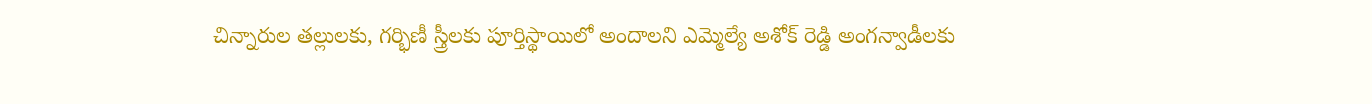చిన్నారుల తల్లులకు, గర్భిణీ స్త్రీలకు పూర్తిస్థాయిలో అందాలని ఎమ్మెల్యే అశోక్ రెడ్డి అంగన్వాడీలకు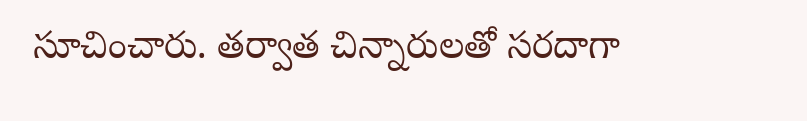సూచించారు. తర్వాత చిన్నారులతో సరదాగా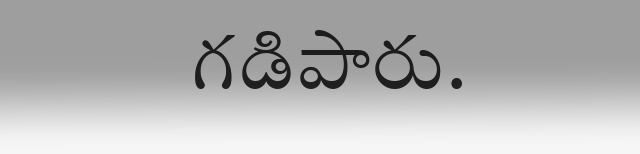గడిపారు.